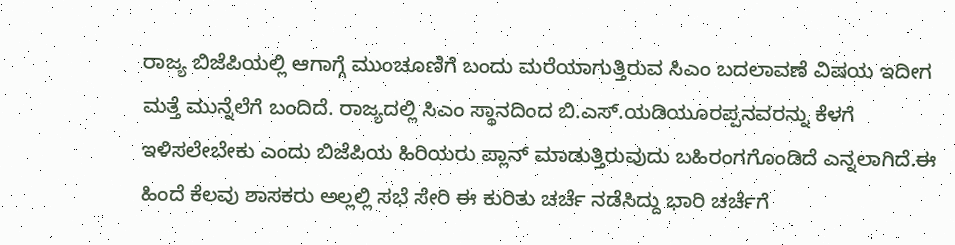ರಾಜ್ಯ ಬಿಜೆಪಿಯಲ್ಲಿ ಆಗಾಗ್ಗೆ ಮುಂಚೂಣಿಗೆ ಬಂದು ಮರೆಯಾಗುತ್ತಿರುವ ಸಿಎಂ ಬದಲಾವಣೆ ವಿಷಯ ಇದೀಗ ಮತ್ತೆ ಮುನ್ನೆಲೆಗೆ ಬಂದಿದೆ. ರಾಜ್ಯದಲ್ಲಿ ಸಿಎಂ ಸ್ಥಾನದಿಂದ ಬಿ.ಎಸ್.ಯಡಿಯೂರಪ್ಪನವರನ್ನು ಕೆಳಗೆ ಇಳಿಸಲೇಬೇಕು ಎಂದು ಬಿಜೆಪಿಯ ಹಿರಿಯರು ಪ್ಲಾನ್ ಮಾಡುತ್ತಿರುವುದು ಬಹಿರಂಗಗೊಂಡಿದೆ ಎನ್ನಲಾಗಿದೆ.ಈ ಹಿಂದೆ ಕೆಲವು ಶಾಸಕರು ಅಲ್ಲಲ್ಲಿ ಸಭೆ ಸೇರಿ ಈ ಕುರಿತು ಚರ್ಚೆ ನಡೆಸಿದ್ದು ಭಾರಿ ಚರ್ಚೆಗೆ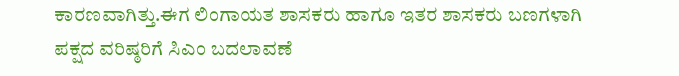ಕಾರಣವಾಗಿತ್ತು.ಈಗ ಲಿಂಗಾಯತ ಶಾಸಕರು ಹಾಗೂ ಇತರ ಶಾಸಕರು ಬಣಗಳಾಗಿ ಪಕ್ಷದ ವರಿಷ್ಠರಿಗೆ ಸಿಎಂ ಬದಲಾವಣೆ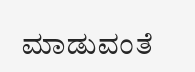ಮಾಡುವಂತೆ